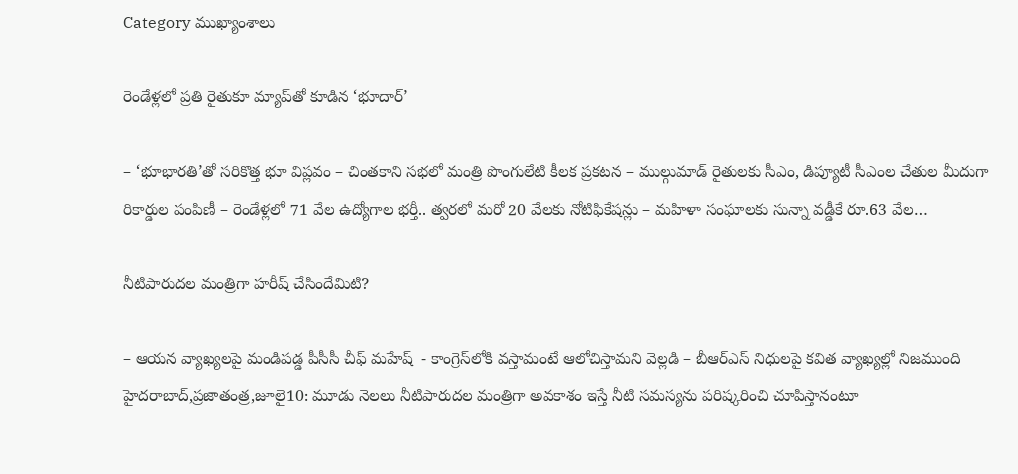Category ముఖ్యాంశాలు

రెండేళ్లలో ప్రతి రైతుకూ మ్యాప్‌తో కూడిన ‘భూదార్‌’

– ‘భూభారతి’తో సరికొత్త భూ విప్లవం – చింతకాని సభలో మంత్రి పొంగులేటి కీలక ప్రకటన – ముల్గుమాడ్ రైతులకు సీఎం, డిప్యూటీ సీఎంల చేతుల మీదుగా రికార్డుల పంపిణీ – రెండేళ్లలో 71 వేల ఉద్యోగాల భర్తీ.. త్వరలో మరో 20 వేలకు నోటిఫికేషన్లు – మహిళా సంఘాలకు సున్నా వడ్డీకే రూ.63 వేల…

నీటిపారుదల మంత్రిగా హరీష్‌ ‌చేసిందేమిటి?

– ఆయ‌న‌ వ్యాఖ్యలపై మండిపడ్డ పీసీసీ చీఫ్‌ మహేష్‌ ‌ ‌- కాంగ్రెస్‌లోకి వస్తామంటే ఆలోచిస్తామని వెల్లడి – బీఆర్‌ఎస్‌ ‌నిధులపై కవిత వ్యాఖ్యల్లో నిజముంది హైదరాబాద్‌,ప్రజాతంత్ర,జూలై10: మూడు నెలలు నీటిపారుదల మంత్రిగా అవకాశం ఇస్తే నీటి సమస్యను పరిష్కరించి చూపిస్తానంటూ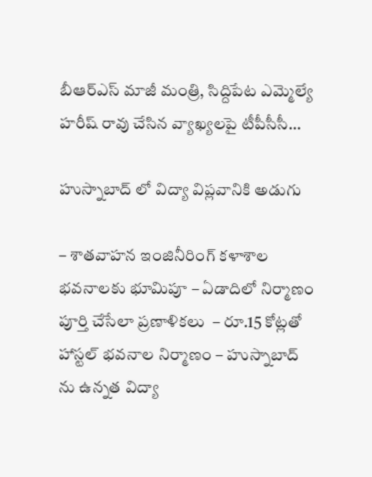బీఆర్‌ఎస్‌ ‌మాజీ మంత్రి, సిద్దిపేట ఎమ్మెల్యే హరీష్‌ ‌రావు చేసిన వ్యాఖ్యలపై టీపీసీసీ…

హుస్నాబాద్ లో విద్యా విప్లవానికి అడుగు

– శాతవాహన ఇంజినీరింగ్ కళాశాల భవనాలకు భూమిపూ – ఏడాదిలో నిర్మాణం పూర్తి చేసేలా ప్రణాళికలు  – రూ.15 కోట్లతో హాస్టల్ భవనాల నిర్మాణం – హుస్నాబాద్ ను ఉన్నత విద్యా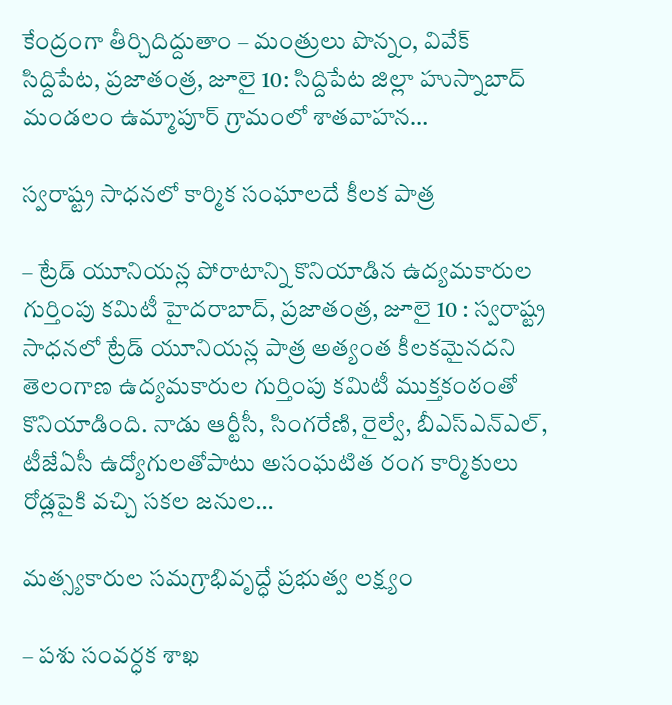కేంద్రంగా తీర్చిదిద్దుతాం – మంత్రులు పొన్నం, వివేక్  సిద్దిపేట, ప్రజాతంత్ర, జూలై 10: సిద్దిపేట జిల్లా హుస్నాబాద్ మండలం ఉమ్మాపూర్ గ్రామంలో శాతవాహన…

స్వరాష్ట్ర సాధనలో కార్మిక సంఘాలదే కీలక పాత్ర

– ట్రేడ్ యూనియన్ల పోరాటాన్ని కొనియాడిన ఉద్యమకారుల గుర్తింపు కమిటీ హైదరాబాద్, ప్రజాతంత్ర, జూలై 10 : స్వరాష్ట్ర సాధనలో ట్రేడ్ యూనియన్ల పాత్ర అత్యంత కీలకమైనదని తెలంగాణ ఉద్యమకారుల గుర్తింపు కమిటీ ముక్తకంఠంతో కొనియాడింది. నాడు ఆర్టీసీ, సింగరేణి, రైల్వే, బీఎస్ఎన్ఎల్, టీజేఏసీ ఉద్యోగులతోపాటు అసంఘటిత రంగ కార్మికులు రోడ్లపైకి వచ్చి సకల జనుల…

మత్స్యకారుల సమగ్రాభివృద్ధే ప్రభుత్వ లక్ష్యం

– పశు సంవర్ధక శాఖ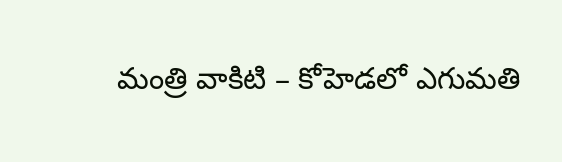మంత్రి వాకిటి – కోహెడలో ఎగుమతి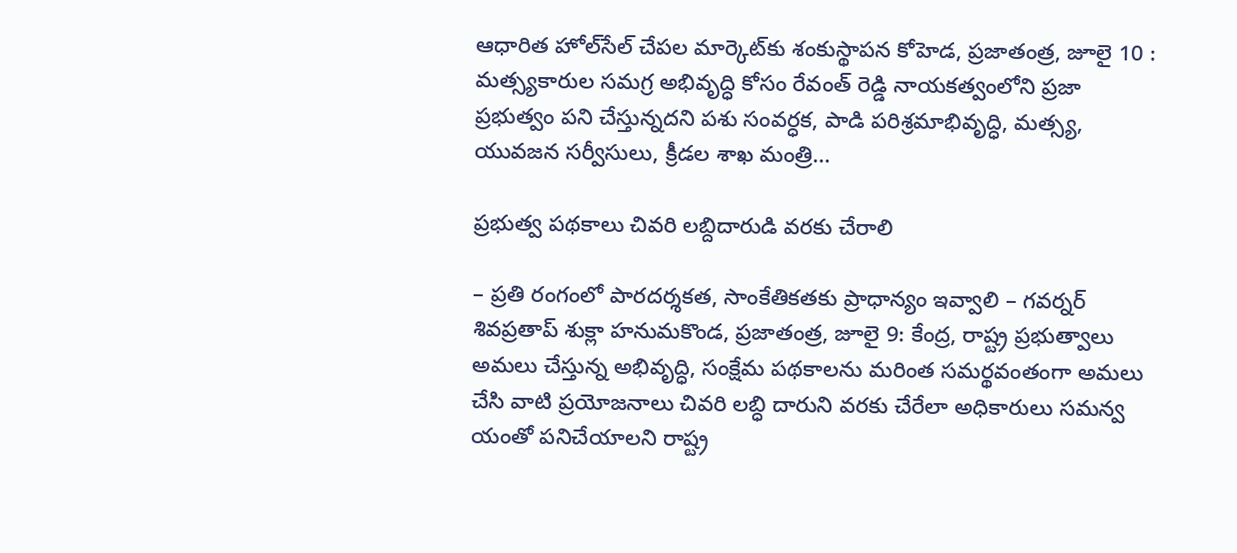ఆధారిత హోల్‌సేల్ చేపల మార్కెట్‌కు శంకుస్థాపన కోహెడ, ప్రజాతంత్ర, జూలై 10 : మత్స్యకారుల సమగ్ర అభివృద్ధి కోసం రేవంత్ రెడ్డి నాయకత్వంలోని ప్రజా ప్రభుత్వం పని చేస్తున్నదని పశు సంవర్ధక, పాడి పరిశ్రమాభివృద్ధి, మత్స్య, యువజన సర్వీసులు, క్రీడల శాఖ మంత్రి…

ప్రభుత్వ పథకాలు చివరి లబ్దిదారుడి వరకు చేరాలి

– ప్రతి రంగంలో పారదర్శకత, సాంకేతికతకు ప్రాధాన్యం ఇవ్వాలి – గవర్నర్ శివప్రతాప్ శుక్లా హనుమకొండ, ప్రజాతంత్ర, జూలై 9: కేంద్ర, రాష్ట్ర ప్రభుత్వాలు అమలు చేస్తున్న అభివృద్ధి, సంక్షేమ పథకాలను మరింత సమర్థవంతంగా అమలు చేసి వాటి ప్రయోజనాలు చివరి లబ్ధి దారుని వరకు చేరేలా అధికారులు సమన్వ యంతో పనిచేయాలని రాష్ట్ర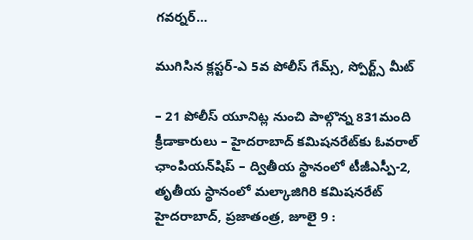గవర్నర్…

ముగిసిన క్లస్టర్-ఎ 5వ పోలీస్ గేమ్స్, స్పోర్ట్స్ మీట్

– 21 పోలీస్ యూనిట్ల నుంచి పాల్గొన్న 831మంది క్రీడాకారులు – హైదరాబాద్ కమిషనరేట్‌కు ఓవరాల్ ఛాంపియన్‌షిప్ – ద్వితీయ స్థానంలో టీజీఎస్పీ-2, తృతీయ స్థానంలో మల్కాజిగిరి కమిషనరేట్ హైదరాబాద్, ప్రజాతంత్ర, జూలై 9 :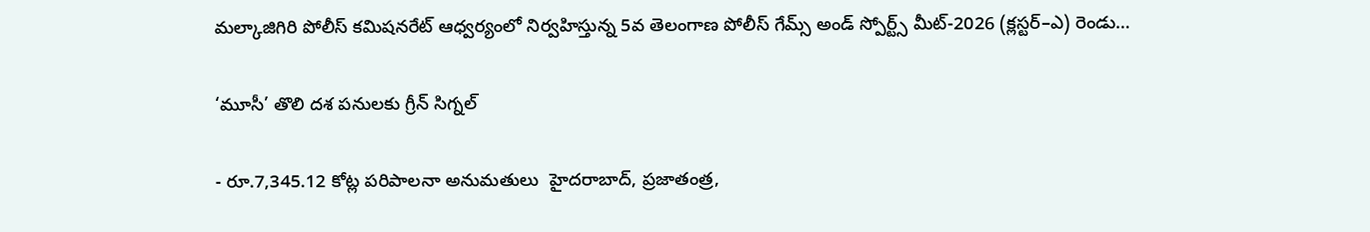మల్కాజిగిరి పోలీస్ కమిషనరేట్ ఆధ్వర్యంలో నిర్వహిస్తున్న 5వ తెలంగాణ పోలీస్ గేమ్స్ అండ్ స్పోర్ట్స్ మీట్-2026 (క్లస్టర్–ఎ) రెండు…

‘మూసీ’ తొలి దశ పనులకు గ్రీన్‌ ‌సిగ్నల్‌

- రూ.7,345.12 కోట్ల పరిపాలనా అనుమతులు  హైదరాబాద్‌, ప్రజాతంత్ర,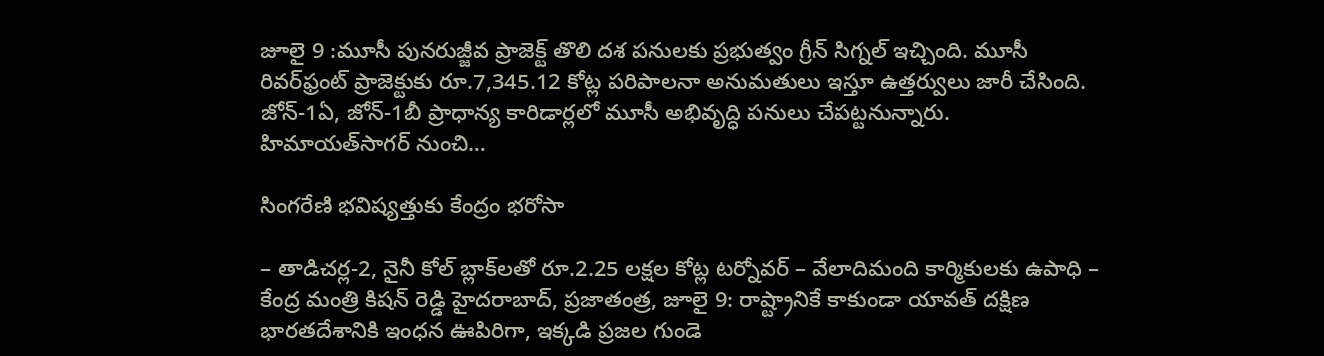జూలై 9 :మూసీ పునరుజ్జీవ ప్రాజెక్ట్ ‌తొలి దశ పనులకు ప్రభుత్వం గ్రీన్‌ ‌సిగ్నల్‌ ఇచ్చింది. మూసీ రివర్‌‌ఫ్రంట్‌ ‌ప్రాజెక్టుకు రూ.7,345.12 కోట్ల పరిపాలనా అనుమతులు ఇస్తూ ఉత్తర్వులు జారీ చేసింది. జోన్‌-1ఏ, జోన్‌-1బీ ప్రాధాన్య కారిడార్లలో మూసీ అభివృద్ధి పనులు చేపట్టనున్నారు. హిమాయత్‌సాగర్‌ ‌నుంచి…

సింగరేణి భవిష్యత్తుకు కేంద్రం భరోసా

– తాడిచర్ల-2, నైనీ కోల్ బ్లాక్‌లతో రూ.2.25 లక్షల కోట్ల టర్నోవర్ – వేలాదిమంది కార్మికులకు ఉపాధి – కేంద్ర మంత్రి కిషన్ రెడ్డి హైద‌రాబాద్‌, ప్ర‌జాతంత్ర‌, జూలై 9: రాష్ట్రానికే కాకుండా యావత్ దక్షిణ భారతదేశానికి ఇంధన ఊపిరిగా, ఇక్కడి ప్రజల గుండె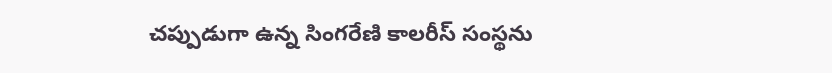చప్పుడుగా ఉన్న సింగరేణి కాలరీస్ సంస్థను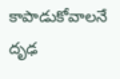కాపాడుకోవాలనే దృఢ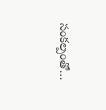సంకల్పంతో…